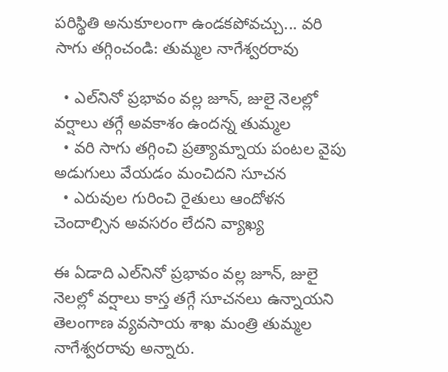పరిస్థితి అనుకూలంగా ఉండకపోవచ్చు... వరి సాగు తగ్గించండి: తుమ్మల నాగేశ్వరరావు

  • ఎల్‌నినో ప్రభావం వల్ల జూన్, జులై నెలల్లో వర్షాలు తగ్గే అవకాశం ఉందన్న తుమ్మల
  • వరి సాగు తగ్గించి ప్రత్యామ్నాయ పంటల వైపు అడుగులు వేయడం మంచిదని సూచన
  • ఎరువుల గురించి రైతులు ఆందోళన చెందాల్సిన అవసరం లేదని వ్యాఖ్య

ఈ ఏడాది ఎల్‌నినో ప్రభావం వల్ల జూన్, జులై నెలల్లో వర్షాలు కాస్త తగ్గే సూచనలు ఉన్నాయని తెలంగాణ వ్యవసాయ శాఖ మంత్రి తుమ్మల నాగేశ్వరరావు అన్నారు.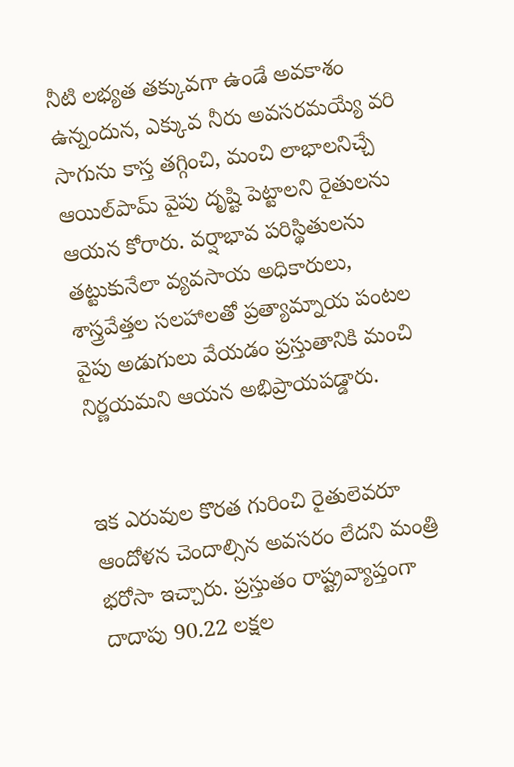నీటి లభ్యత తక్కువగా ఉండే అవకాశం ఉన్నందున, ఎక్కువ నీరు అవసరమయ్యే వరి సాగును కాస్త తగ్గించి, మంచి లాభాలనిచ్చే ఆయిల్‌పామ్ వైపు దృష్టి పెట్టాలని రైతులను ఆయన కోరారు. వర్షాభావ పరిస్థితులను తట్టుకునేలా వ్యవసాయ అధికారులు, శాస్త్రవేత్తల సలహాలతో ప్రత్యామ్నాయ పంటల వైపు అడుగులు వేయడం ప్రస్తుతానికి మంచి నిర్ణయమని ఆయన అభిప్రాయపడ్డారు.


ఇక ఎరువుల కొరత గురించి రైతులెవరూ ఆందోళన చెందాల్సిన అవసరం లేదని మంత్రి భరోసా ఇచ్చారు. ప్రస్తుతం రాష్ట్రవ్యాప్తంగా దాదాపు 90.22 లక్షల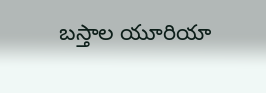బస్తాల యూరియా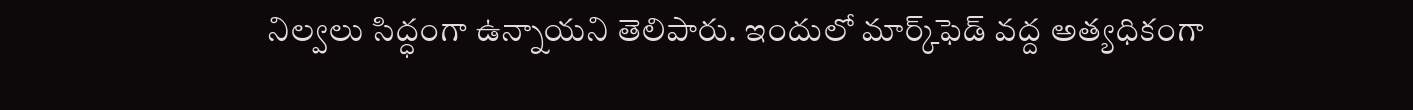నిల్వలు సిద్ధంగా ఉన్నాయని తెలిపారు. ఇందులో మార్క్‌ఫెడ్ వద్ద అత్యధికంగా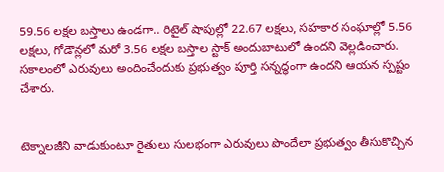59.56 లక్షల బస్తాలు ఉండగా.. రిటైల్ షాపుల్లో 22.67 లక్షలు, సహకార సంఘాల్లో 5.56 లక్షలు, గోడౌన్లలో మరో 3.56 లక్షల బస్తాల స్టాక్ అందుబాటులో ఉందని వెల్లడించారు. సకాలంలో ఎరువులు అందించేందుకు ప్రభుత్వం పూర్తి సన్నద్ధంగా ఉందని ఆయన స్పష్టం చేశారు.


టెక్నాలజీని వాడుకుంటూ రైతులు సులభంగా ఎరువులు పొందేలా ప్రభుత్వం తీసుకొచ్చిన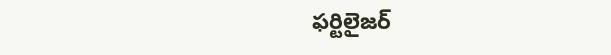ఫర్టిలైజర్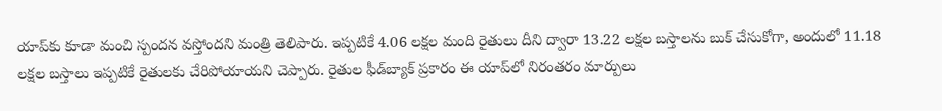యాప్‌కు కూడా మంచి స్పందన వస్తోందని మంత్రి తెలిపారు. ఇప్పటికే 4.06 లక్షల మంది రైతులు దీని ద్వారా 13.22 లక్షల బస్తాలను బుక్ చేసుకోగా, అందులో 11.18 లక్షల బస్తాలు ఇప్పటికే రైతులకు చేరిపోయాయని చెప్పారు. రైతుల ఫీడ్‌బ్యాక్ ప్రకారం ఈ యాప్‌లో నిరంతరం మార్పులు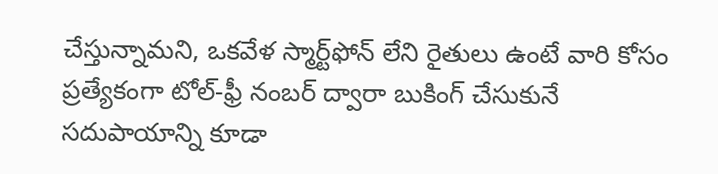చేస్తున్నామని, ఒకవేళ స్మార్ట్‌ఫోన్ లేని రైతులు ఉంటే వారి కోసం ప్రత్యేకంగా టోల్-ఫ్రీ నంబర్ ద్వారా బుకింగ్ చేసుకునే సదుపాయాన్ని కూడా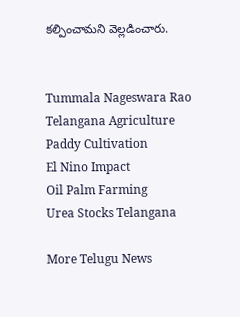కల్పించామని వెల్లడించారు.


Tummala Nageswara Rao
Telangana Agriculture
Paddy Cultivation
El Nino Impact
Oil Palm Farming
Urea Stocks Telangana

More Telugu News